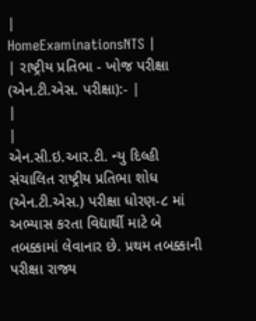|
HomeExaminationsNTS |
| રાષ્ટ્રીય પ્રતિભા - ખોજ પરીક્ષા (એન.ટી.એસ. પરીક્ષા):- |
|
|
એન.સી.ઇ.આર.ટી. ન્યુ દિલ્હી સંચાલિત રાષ્ટ્રીય પ્રતિભા શોધ (એન.ટી.એસ.) પરીક્ષા ધોરણ-૮ માં અભ્યાસ કરતા વિદ્યાર્થી માટે બે તબક્કામાં લેવાનાર છે. પ્રથમ તબક્કાની પરીક્ષા રાજ્ય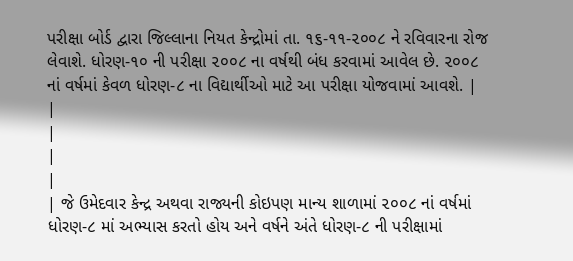પરીક્ષા બોર્ડ દ્વારા જિલ્લાના નિયત કેન્દ્રોમાં તા. ૧૬-૧૧-૨૦૦૮ ને રવિવારના રોજ લેવાશે. ધોરણ-૧૦ ની પરીક્ષા ૨૦૦૮ ના વર્ષથી બંધ કરવામાં આવેલ છે. ૨૦૦૮ નાં વર્ષમાં કેવળ ધોરણ-૮ ના વિદ્યાર્થીઓ માટે આ પરીક્ષા યોજવામાં આવશે. |
|
|
|
|
| જે ઉમેદવાર કેન્દ્ર અથવા રાજ્યની કોઇપણ માન્ય શાળામાં ૨૦૦૮ નાં વર્ષમાં ધોરણ-૮ માં અભ્યાસ કરતો હોય અને વર્ષને અંતે ધોરણ-૮ ની પરીક્ષામાં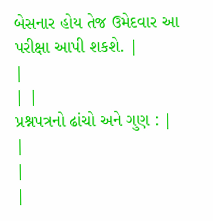બેસનાર હોય તેજ ઉમેદવાર આ પરીક્ષા આપી શકશે. |
|
| |
પ્રશ્નપત્રનો ઢાંચો અને ગુણ : |
|
|
|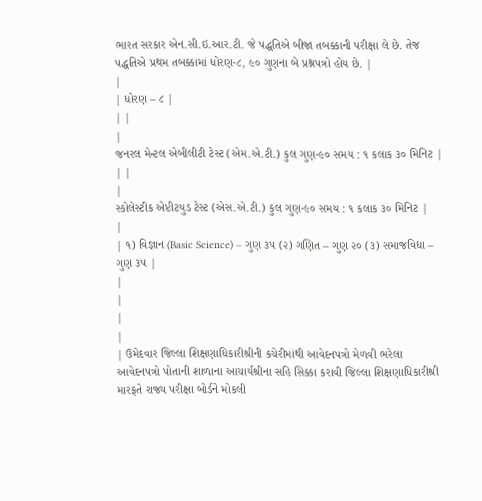ભારત સરકાર એન.સી.ઇ.આર.ટી. જે પદ્ધતિએ બીજા તબક્કાની પરીક્ષા લે છે. તેજ પદ્ધતિએ પ્રથમ તબક્કામાં ધોરણ-૮, ૯૦ ગુણના બે પ્રશ્નપત્રો હોય છે. |
|
| ધોરણ – ૮ |
| |
|
જનરલ મેન્ટલ એબીલીટી ટેસ્ટ (એમ.એ.ટી.) કુલ ગુણ-૯૦ સમય : ૧ કલાક ૩૦ મિનિટ |
| |
|
સ્કોલેસ્ટીક એપ્ટીટયુડ ટેસ્ટ (એસ.એ.ટી.) કુલ ગુણ-૯૦ સમય : ૧ કલાક ૩૦ મિનિટ |
|
| ૧) વિજ્ઞાન (Basic Science) – ગુણ ૩૫ (૨) ગણિત – ગુણ ૨૦ (૩) સમાજવિદ્યા – ગુણ ૩૫ |
|
|
|
|
| ઉમેદવાર જિલ્લા શિક્ષણાધિકારીશ્રીની કચેરીમાંથી આવેદનપત્રો મેળવી ભરેલા આવેદનપત્રો પોતાની શાળાના આચાર્યશ્રીના સહિ સિક્કા કરાવી જિલ્લા શિક્ષણાધિકારીશ્રી મારફતે રાજ્ય પરીક્ષા બોર્ડને મોકલી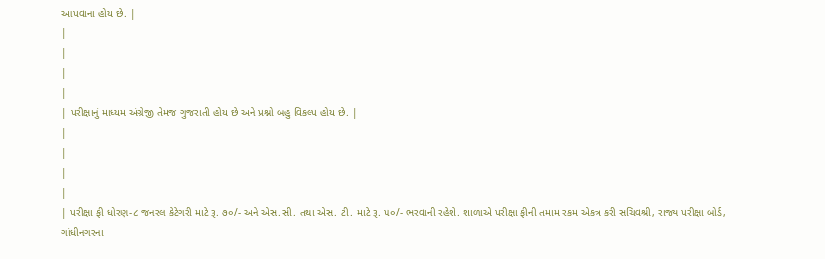આપવાના હોય છે. |
|
|
|
|
| પરીક્ષાનું માધ્યમ અંગ્રેજી તેમજ ગુજરાતી હોય છે અને પ્રશ્નો બહુ વિકલ્પ હોય છે. |
|
|
|
|
| પરીક્ષા ફી ધોરણ-૮ જનરલ કેટેગરી માટે રૂ. ૭૦/- અને એસ.સી. તથા એસ. ટી. માટે રૂ. ૫૦/- ભરવાની રહેશે. શાળાએ પરીક્ષા ફીની તમામ રકમ એકત્ર કરી સચિવશ્રી, રાજ્ય પરીક્ષા બોર્ડ, ગાંધીનગરના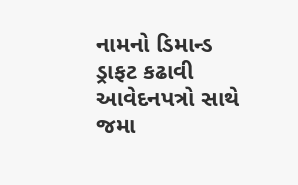નામનો ડિમાન્ડ ડ્રાફટ કઢાવી આવેદનપત્રો સાથે જમા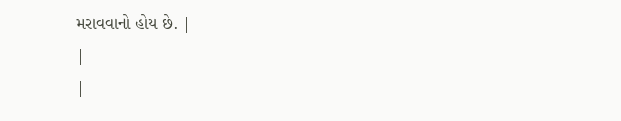મરાવવાનો હોય છે. |
|
|